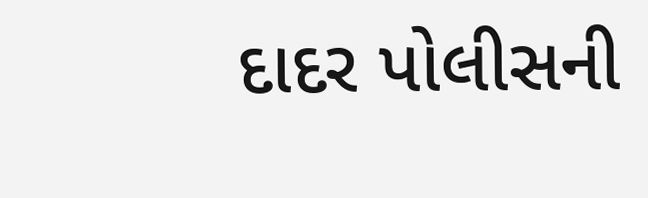દાદર પોલીસની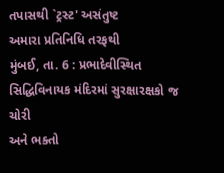તપાસથી `ટ્રસ્ટ' અસંતુષ્ટ
અમારા પ્રતિનિધિ તરફથી
મુંબઈ, તા. 6 : પ્રભાદેવીસ્થિત સિદ્ધિવિનાયક મંદિરમાં સુરક્ષારક્ષકો જ ચોરી
અને ભક્તો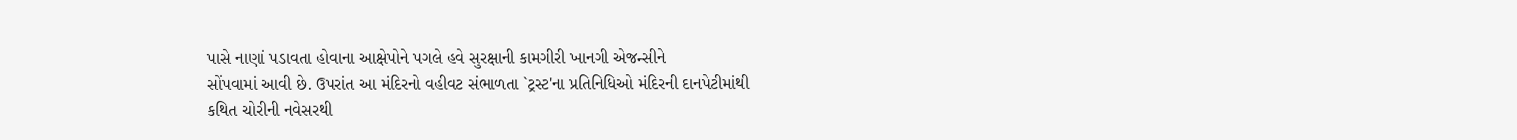પાસે નાણાં પડાવતા હોવાના આક્ષેપોને પગલે હવે સુરક્ષાની કામગીરી ખાનગી એજન્સીને
સોંપવામાં આવી છે. ઉપરાંત આ મંદિરનો વહીવટ સંભાળતા `ટ્રસ્ટ'ના પ્રતિનિધિઓ મંદિરની દાનપેટીમાંથી
કથિત ચોરીની નવેસરથી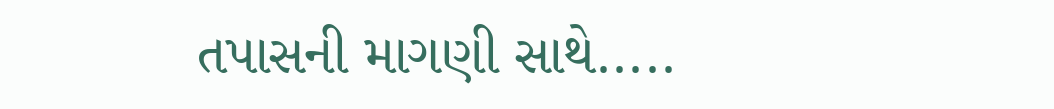તપાસની માગણી સાથે.....